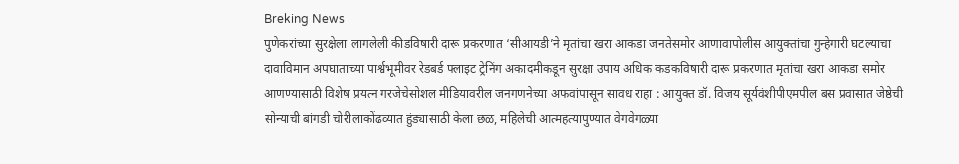Breking News
पुणेकरांच्या सुरक्षेला लागलेली कीडविषारी दारू प्रकरणात ‘सीआयडी’ने मृतांचा खरा आकडा जनतेसमोर आणावापोलीस आयुक्तांचा गुन्हेगारी घटल्याचा दावाविमान अपघाताच्या पार्श्वभूमीवर रेडबर्ड फ्लाइट ट्रेनिंग अकादमीकडून सुरक्षा उपाय अधिक कडकविषारी दारू प्रकरणात मृतांचा खरा आकडा समोर आणण्यासाठी विशेष प्रयत्न गरजेचेसोशल मीडियावरील जनगणनेच्या अफवांपासून सावध राहा : आयुक्त डॉ. विजय सूर्यवंशीपीएमपील बस प्रवासात जेष्ठेची सोन्याची बांगडी चोरीलाकोंढव्यात हुंड्यासाठी केला छळ, महिलेची आत्महत्यापुण्यात वेगवेगळ्या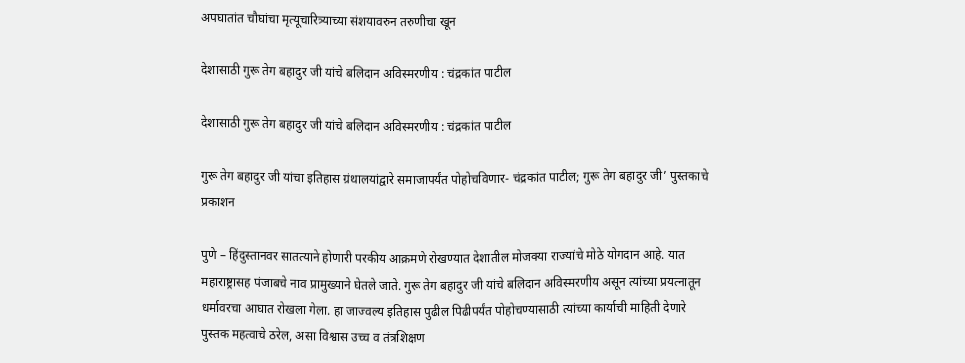अपघातांत चौघांचा मृत्यूचारित्र्याच्या संशयावरुन तरुणीचा खून

देशासाठी गुरू तेग बहादुर जी यांचे बलिदान अविस्मरणीय : चंद्रकांत पाटील

देशासाठी गुरू तेग बहादुर जी यांचे बलिदान अविस्मरणीय : चंद्रकांत पाटील

गुरू तेग बहादुर जी यांचा इतिहास ग्रंथालयांद्वारे समाजापर्यंत पोहोचविणार- चंद्रकांत पाटील; गुरू तेग बहादुर जी’ पुस्तकाचे प्रकाशन

पुणे – हिंदुस्तानवर सातत्याने होणारी परकीय आक्रमणे रोखण्यात देशातील मोजक्या राज्यांचे मोठे योगदान आहे. यात महाराष्ट्रासह पंजाबचे नाव प्रामुख्याने घेतले जाते. गुरू तेग बहादुर जी यांचे बलिदान अविस्मरणीय असून त्यांच्या प्रयत्नातून धर्मावरचा आघात रोखला गेला. हा जाज्वल्य इतिहास पुढील पिढीपर्यंत पोहोचण्यासाठी त्यांच्या कार्याची माहिती देणारे पुस्तक महत्वाचे ठरेल, असा विश्वास उच्च व तंत्रशिक्षण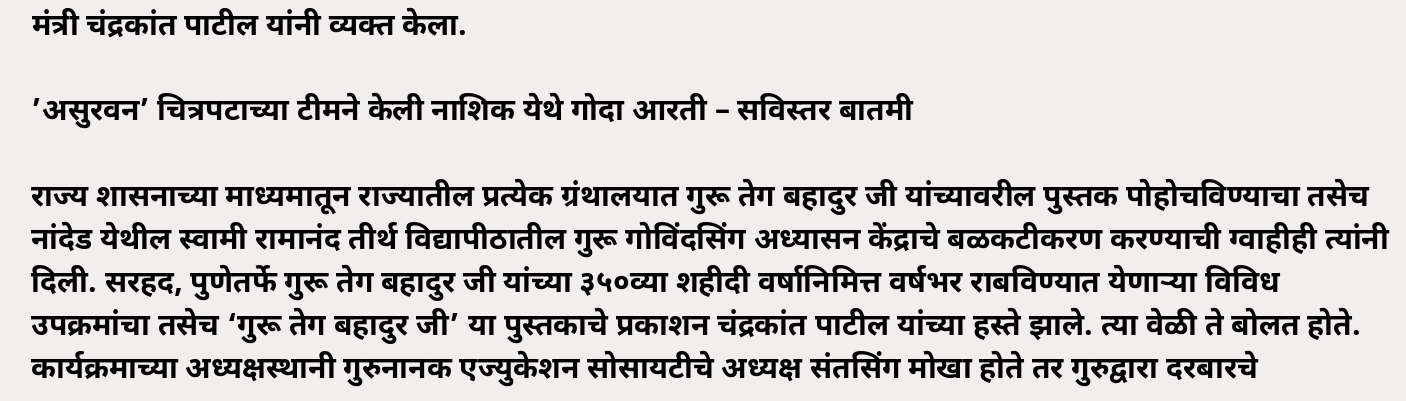मंत्री चंद्रकांत पाटील यांनी व्यक्त केला.

’असुरवन’ चित्रपटाच्या टीमने केली नाशिक येथे गोदा आरती – सविस्तर बातमी

राज्य शासनाच्या माध्यमातून राज्यातील प्रत्येक ग्रंथालयात गुरू तेग बहादुर जी यांच्यावरील पुस्तक पोहोचविण्याचा तसेच नांदेड येथील स्वामी रामानंद तीर्थ विद्यापीठातील गुरू गोविंदसिंग अध्यासन केंद्राचे बळकटीकरण करण्याची ग्वाहीही त्यांनी दिली. सरहद, पुणेतर्फे गुरू तेग बहादुर जी यांच्या ३५०व्या शहीदी वर्षानिमित्त वर्षभर राबविण्यात येणाऱ्या विविध उपक्रमांचा तसेच ‘गुरू तेग बहादुर जी’ या पुस्तकाचे प्रकाशन चंद्रकांत पाटील यांच्या हस्ते झाले. त्या वेळी ते बोलत होते. कार्यक्रमाच्या अध्यक्षस्थानी गुरुनानक एज्युकेशन सोसायटीचे अध्यक्ष संतसिंग मोखा होते तर गुरुद्वारा दरबारचे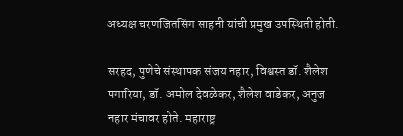अध्यक्ष चरणजितसिंग साहनी यांची प्रमुख उपस्थिती होती.

सरहद, पुणेचे संस्थापक संजय नहार, विश्वस्त डॉ. शैलेश पगारिया, डॉ. अमोल देवळेकर, शैलेश वाडेकर, अनुज नहार मंचावर होते. महाराष्ट्र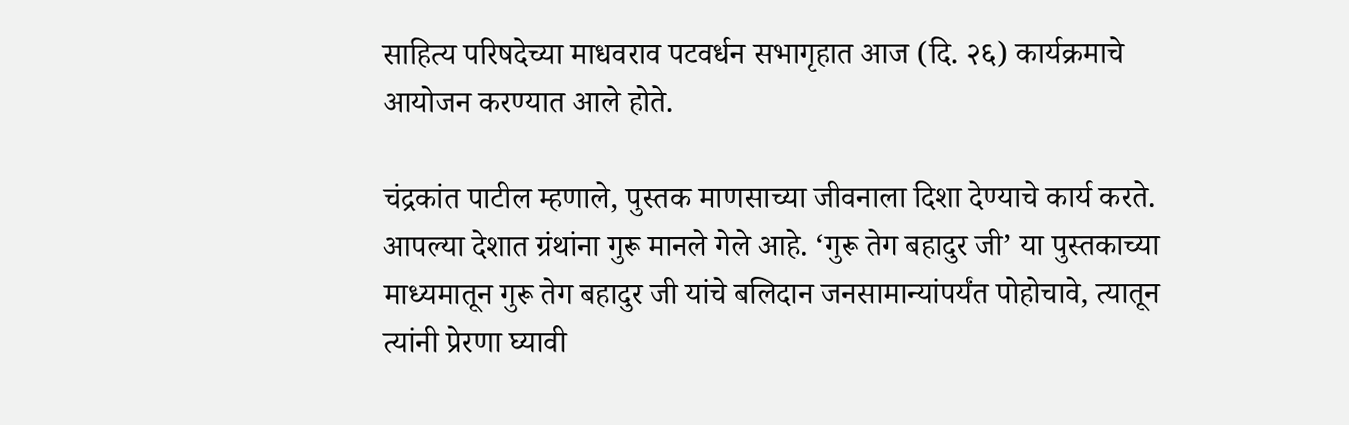साहित्य परिषदेच्या माधवराव पटवर्धन सभागृहात आज (दि. २६) कार्यक्रमाचे आयोजन करण्यात आले होते.

चंद्रकांत पाटील म्हणाले, पुस्तक माणसाच्या जीवनाला दिशा देण्याचे कार्य करते. आपल्या देशात ग्रंथांना गुरू मानले गेले आहे. ‘गुरू तेग बहादुर जी’ या पुस्तकाच्या माध्यमातून गुरू तेग बहादुर जी यांचे बलिदान जनसामान्यांपर्यंत पोहोचावे, त्यातून त्यांनी प्रेरणा घ्यावी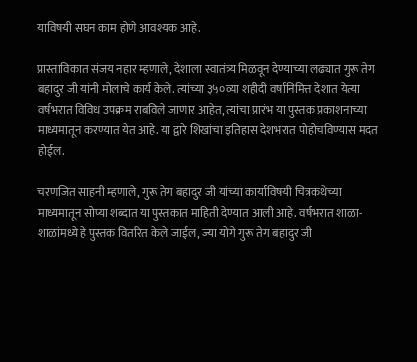याविषयी सघन काम होणे आवश्यक आहे.

प्रास्ताविकात संजय नहार म्हणाले, देशाला स्वातंत्र्य मिळवून देण्याच्या लढ्यात गुरू तेग बहादुर जी यांनी मोलाचे कार्य केले. त्यांच्या ३५०व्या शहीदी वर्षानिमित्त देशात येत्या वर्षभरात विविध उपक्रम राबविले जाणार आहेत, त्यांचा प्रारंभ या पुस्तक प्रकाशनाच्या माध्यमातून करण्यात येत आहे. या द्वारे शिखांचा इतिहास देशभरात पोहोचविण्यास मदत होईल.

चरणजित साहनी म्हणाले, गुरू तेग बहादुर जी यांच्या कार्याविषयी चित्रकथेच्या माध्यमातून सोप्या शब्दात या पुस्तकात माहिती देण्यात आली आहे. वर्षभरात शाळा-शाळांमध्ये हे पुस्तक वितरित केले जाईल, ज्या योगे गुरू तेग बहादुर जी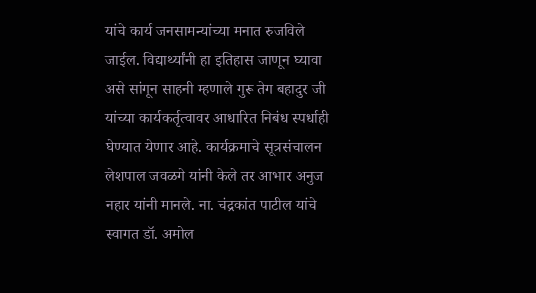यांचे कार्य जनसामन्यांच्या मनात रुजविले जाईल. विद्यार्थ्यांनी हा इतिहास जाणून घ्यावा असे सांगून साहनी म्हणाले गुरू तेग बहादुर जी यांच्या कार्यकर्तृत्वावर आधारित निबंध स्पर्धाही घेण्यात येणार आहे. कार्यक्रमाचे सूत्रसंचालन लेशपाल जवळगे यांनी केले तर आभार अनुज नहार यांनी मानले. ना. चंद्रकांत पाटील यांचे स्वागत डॉ. अमोल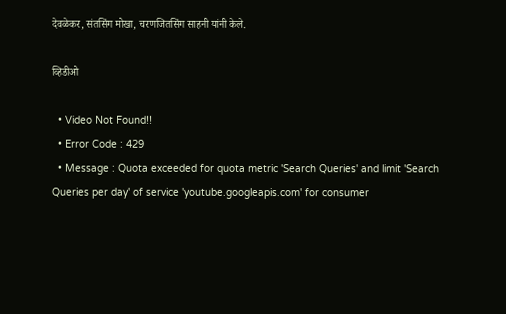देवळेकर, संतसिंग मोखा, चरणजितसिंग साहनी यांनी केले.

व्हिडीओ

  • Video Not Found!!
  • Error Code : 429
  • Message : Quota exceeded for quota metric 'Search Queries' and limit 'Search Queries per day' of service 'youtube.googleapis.com' for consumer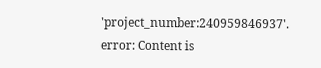'project_number:240959846937'.
error: Content is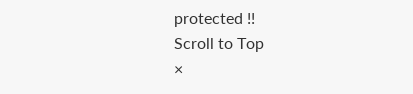protected !!
Scroll to Top
×